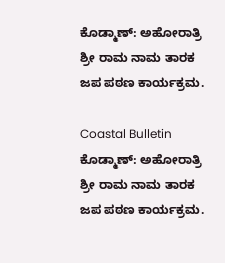ಕೊಡ್ಮಾಣ್: ಅಹೋರಾತ್ರಿ ಶ್ರೀ ರಾಮ ನಾಮ ತಾರಕ ಜಪ ಪಠಣ ಕಾರ್ಯಕ್ರಮ.

Coastal Bulletin
ಕೊಡ್ಮಾಣ್: ಅಹೋರಾತ್ರಿ ಶ್ರೀ ರಾಮ ನಾಮ ತಾರಕ ಜಪ ಪಠಣ ಕಾರ್ಯಕ್ರಮ.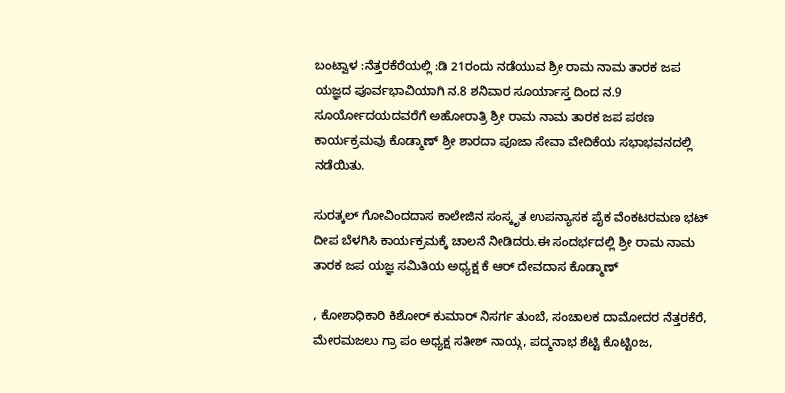ಬಂಟ್ವಾಳ :ನೆತ್ತರಕೆರೆಯಲ್ಲಿ :ಡಿ 21ರಂದು ನಡೆಯುವ ಶ್ರೀ ರಾಮ ನಾಮ ತಾರಕ ಜಪ ಯಜ್ಞದ ಪೂರ್ವಭಾವಿಯಾಗಿ ನ.8 ಶನಿವಾರ ಸೂರ್ಯಾಸ್ತ ದಿಂದ ನ.9 ಸೂರ್ಯೋದಯದವರೆಗೆ ಅಹೋರಾತ್ರಿ ಶ್ರೀ ರಾಮ ನಾಮ ತಾರಕ ಜಪ ಪಠಣ ಕಾರ್ಯಕ್ರಮವು ಕೊಡ್ಮಾಣ್ ಶ್ರೀ ಶಾರದಾ ಪೂಜಾ ಸೇವಾ ವೇದಿಕೆಯ ಸಭಾಭವನದಲ್ಲಿ ನಡೆಯಿತು.

ಸುರತ್ಕಲ್ ಗೋವಿಂದದಾಸ ಕಾಲೇಜಿನ ಸಂಸ್ಕೃತ ಉಪನ್ಯಾಸಕ ಪೈಕ ವೆಂಕಟರಮಣ ಭಟ್ ದೀಪ ಬೆಳಗಿಸಿ ಕಾರ್ಯಕ್ರಮಕ್ಕೆ ಚಾಲನೆ ನೀಡಿದರು.ಈ ಸಂದರ್ಭದಲ್ಲಿ ಶ್ರೀ ರಾಮ ನಾಮ ತಾರಕ ಜಪ ಯಜ್ಞ ಸಮಿತಿಯ ಅಧ್ಯಕ್ಷ ಕೆ ಆರ್ ದೇವದಾಸ ಕೊಡ್ಮಾಣ್

, ಕೋಶಾಧಿಕಾರಿ ಕಿಶೋರ್ ಕುಮಾರ್ ನಿಸರ್ಗ ತುಂಬೆ, ಸಂಚಾಲಕ ದಾಮೋದರ ನೆತ್ತರಕೆರೆ, ಮೇರಮಜಲು ಗ್ರಾ ಪಂ ಅಧ್ಯಕ್ಷ ಸತೀಶ್ ನಾಯ್ಗ, ಪದ್ಮನಾಭ ಶೆಟ್ಟಿ ಕೊಟ್ಟಿoಜ,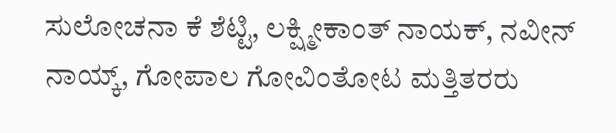ಸುಲೋಚನಾ ಕೆ ಶೆಟ್ಟಿ, ಲಕ್ಷ್ಮೀಕಾಂತ್ ನಾಯಕ್, ನವೀನ್ ನಾಯ್ಕ್, ಗೋಪಾಲ ಗೋವಿಂತೋಟ ಮತ್ತಿತರರು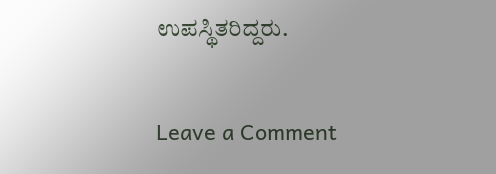ಉಪಸ್ಥಿತರಿದ್ದರು.

Leave a Comment